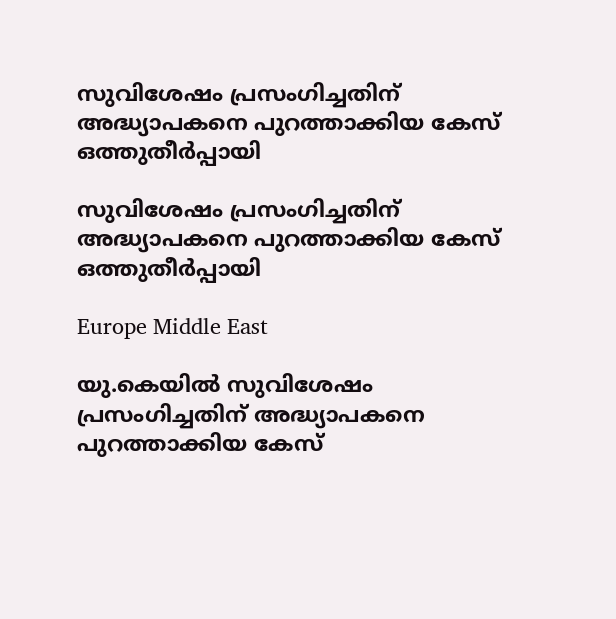സുവിശേഷം പ്രസംഗിച്ചതിന് അദ്ധ്യാപകനെ പുറത്താക്കിയ കേസ് ഒത്തുതീര്‍പ്പായി

സുവിശേഷം പ്രസംഗിച്ചതിന് അദ്ധ്യാപകനെ പുറത്താക്കിയ കേസ് ഒത്തുതീര്‍പ്പായി

Europe Middle East

യു.കെയില്‍ സുവിശേഷം പ്രസംഗിച്ചതിന് അദ്ധ്യാപകനെ പുറത്താക്കിയ കേസ്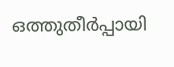ഒത്തുതീര്‍പ്പായി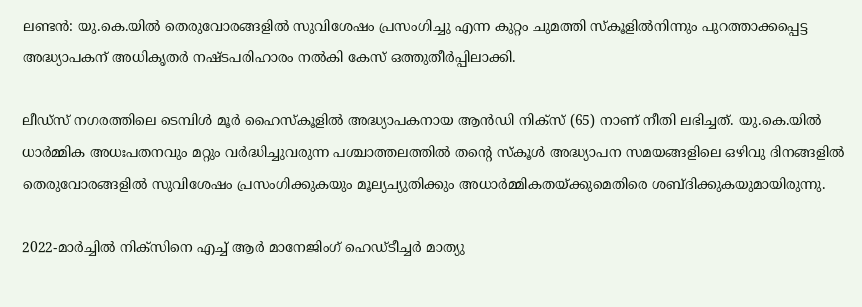ലണ്ടന്‍: യു.കെ.യില്‍ തെരുവോരങ്ങളില്‍ സുവിശേഷം പ്രസംഗിച്ചു എന്ന കുറ്റം ചുമത്തി സ്കൂളില്‍നിന്നും പുറത്താക്കപ്പെട്ട അദ്ധ്യാപകന് അധികൃതര്‍ നഷ്ടപരിഹാരം നല്‍കി കേസ് ഒത്തുതീര്‍പ്പിലാക്കി.

ലീഡ്സ് നഗരത്തിലെ ടെമ്പിള്‍ മൂര്‍ ഹൈസ്കൂളില്‍ അദ്ധ്യാപകനായ ആന്‍ഡി നിക്സ് (65) നാണ് നീതി ലഭിച്ചത്. യു.കെ.യില്‍ ധാര്‍മ്മിക അധഃപതനവും മറ്റും വര്‍ദ്ധിച്ചുവരുന്ന പശ്ചാത്തലത്തില്‍ തന്റെ സ്കൂള്‍ അദ്ധ്യാപന സമയങ്ങളിലെ ഒഴിവു ദിനങ്ങളില്‍ തെരുവോരങ്ങളില്‍ സുവിശേഷം പ്രസംഗിക്കുകയും മൂല്യച്യുതിക്കും അധാര്‍മ്മികതയ്ക്കുമെതിരെ ശബ്ദിക്കുകയുമായിരുന്നു.

2022-മാര്‍ച്ചില്‍ നിക്സിനെ എച്ച് ആര്‍ മാനേജിംഗ് ഹെഡ്ടീച്ചര്‍ മാത്യു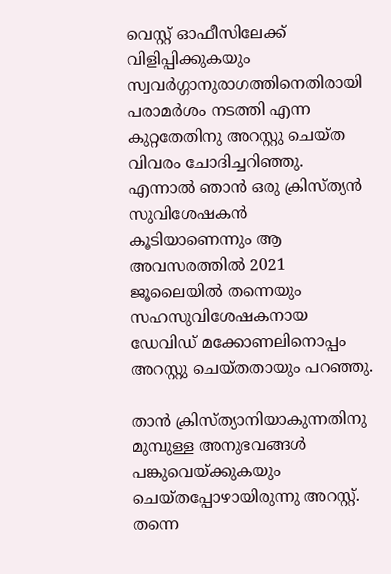വെസ്റ്റ് ഓഫീസിലേക്ക് വിളിപ്പിക്കുകയും സ്വവര്‍ഗ്ഗാനുരാഗത്തിനെതിരായി പരാമര്‍ശം നടത്തി എന്ന കുറ്റതേതിനു അറസ്റ്റു ചെയ്ത വിവരം ചോദിച്ചറിഞ്ഞു. എന്നാല്‍ ഞാന്‍ ഒരു ക്രിസ്ത്യന്‍ സുവിശേഷകന്‍ കൂടിയാണെന്നും ആ അവസരത്തില്‍ 2021 ജൂലൈയില്‍ തന്നെയും സഹസുവിശേഷകനായ ഡേവിഡ് മക്കോണലിനൊപ്പം അറസ്റ്റു ചെയ്തതായും പറഞ്ഞു.

താന്‍ ക്രിസ്ത്യാനിയാകുന്നതിനു മുമ്പുള്ള അനുഭവങ്ങള്‍ പങ്കുവെയ്ക്കുകയും ചെയ്തപ്പോഴായിരുന്നു അറസ്റ്റ്. തന്നെ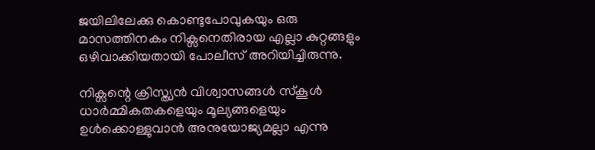ജയിലിലേക്കു കൊണ്ടുപോവുകയും ഒരു മാസത്തിനകം നിക്സനെതിരായ എല്ലാ കുറ്റങ്ങളും ഒഴിവാക്കിയതായി പോലീസ് അറിയിച്ചിരുന്നു.

നിക്സന്റെ ക്രിസ്ത്യന്‍ വിശ്വാസങ്ങള്‍ സ്കൂള്‍ ധാര്‍മ്മികതകളെയും മൂല്യങ്ങളെയും ഉള്‍ക്കൊള്ളുവാന്‍ അനുയോജ്യമല്ലാ എന്നു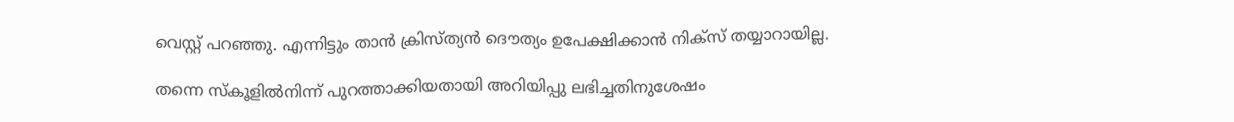വെസ്റ്റ് പറഞ്ഞു. എന്നിട്ടും താന്‍ ക്രിസ്ത്യന്‍ ദൌത്യം ഉപേക്ഷിക്കാന്‍ നിക്സ് തയ്യാറായില്ല.

തന്നെ സ്കൂളില്‍നിന്ന് പുറത്താക്കിയതായി അറിയിപ്പു ലഭിച്ചതിനുശേഷം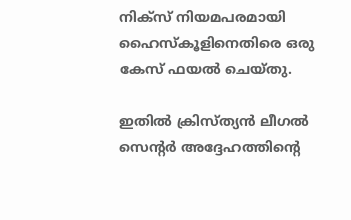നിക്സ് നിയമപരമായി ഹൈസ്കൂളിനെതിരെ ഒരു കേസ് ഫയല്‍ ചെയ്തു.

ഇതില്‍ ക്രിസ്ത്യന്‍ ലീഗല്‍ സെന്റര്‍ അദ്ദേഹത്തിന്റെ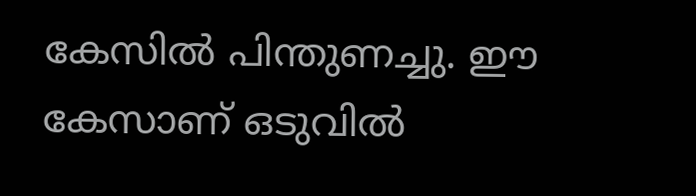കേസില്‍ പിന്തുണച്ചു. ഈ കേസാണ് ഒടുവില്‍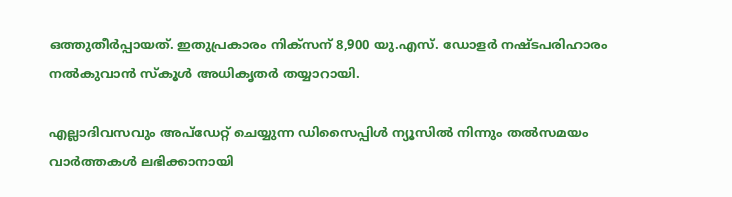ഒത്തുതീര്‍പ്പായത്. ഇതുപ്രകാരം നിക്സന് 8,900 യു.എസ്. ഡോളര്‍ നഷ്ടപരിഹാരം നല്‍കുവാന്‍ സ്കൂള്‍ അധികൃതര്‍ തയ്യാറായി.

എല്ലാദിവസവും അപ്ഡേറ്റ് ചെയ്യുന്ന ഡിസൈപ്പിൾ ന്യൂസിൽ നിന്നും തൽസമയം വാർത്തകൾ ലഭിക്കാനായി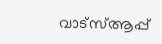വാട്സ്ആപ്പ്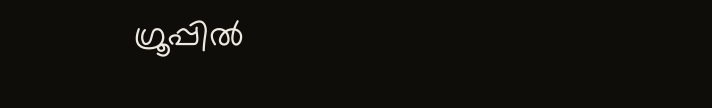ഗ്രൂപ്പിൽ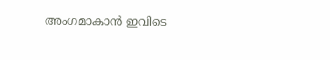അംഗമാകാൻ ഇവിടെ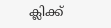ക്ലിക്ക്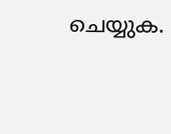ചെയ്യുക.